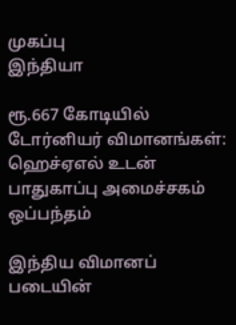முகப்பு
இந்தியா

ரூ.667 கோடியில் டோர்னியர் விமானங்கள்: ஹெச்ஏஎல் உடன் பாதுகாப்பு அமைச்சகம் ஒப்பந்தம்

இந்திய விமானப் படையின்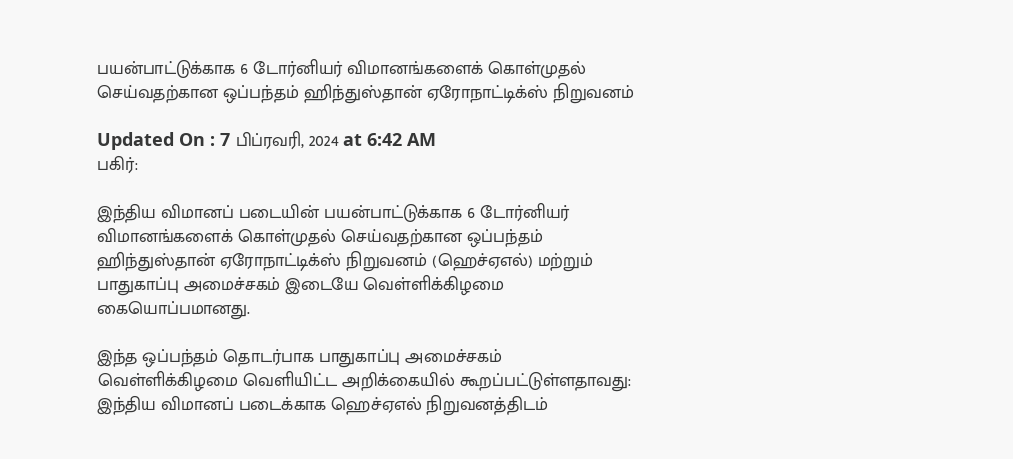பயன்பாட்டுக்காக 6 டோர்னியர் விமானங்களைக் கொள்முதல் செய்வதற்கான ஒப்பந்தம் ஹிந்துஸ்தான் ஏரோநாட்டிக்ஸ் நிறுவனம்

Updated On : 7 பிப்ரவரி, 2024 at 6:42 AM
பகிர்:

இந்திய விமானப் படையின் பயன்பாட்டுக்காக 6 டோர்னியர் விமானங்களைக் கொள்முதல் செய்வதற்கான ஒப்பந்தம் ஹிந்துஸ்தான் ஏரோநாட்டிக்ஸ் நிறுவனம் (ஹெச்ஏஎல்) மற்றும் பாதுகாப்பு அமைச்சகம் இடையே வெள்ளிக்கிழமை கையொப்பமானது.

இந்த ஒப்பந்தம் தொடர்பாக பாதுகாப்பு அமைச்சகம் வெள்ளிக்கிழமை வெளியிட்ட அறிக்கையில் கூறப்பட்டுள்ளதாவது: இந்திய விமானப் படைக்காக ஹெச்ஏஎல் நிறுவனத்திடம்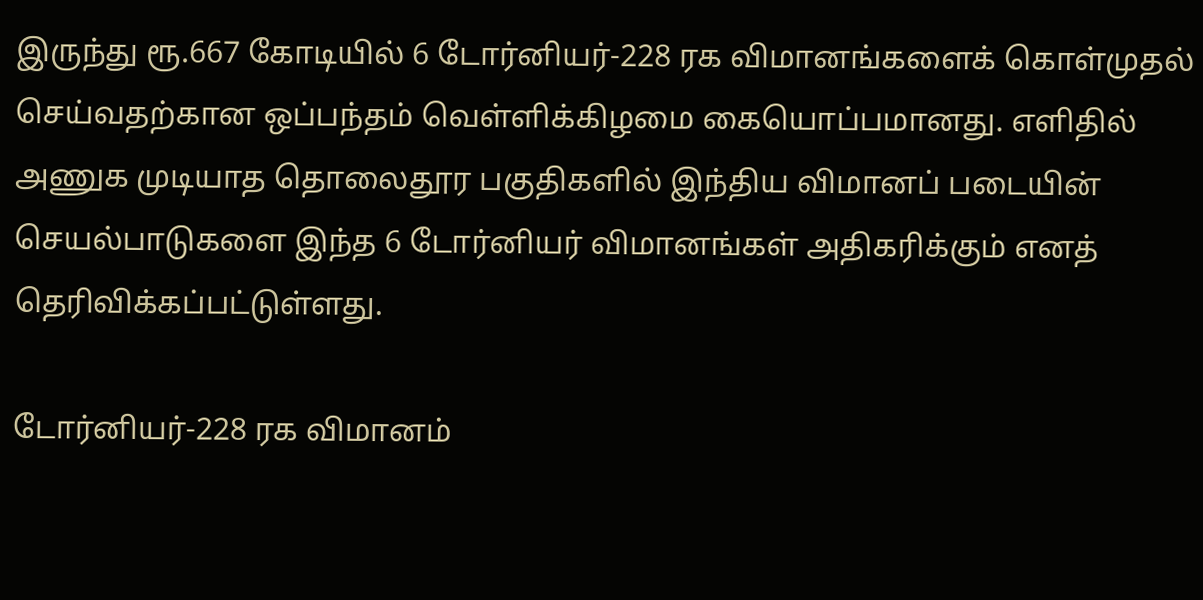இருந்து ரூ.667 கோடியில் 6 டோர்னியர்-228 ரக விமானங்களைக் கொள்முதல் செய்வதற்கான ஒப்பந்தம் வெள்ளிக்கிழமை கையொப்பமானது. எளிதில் அணுக முடியாத தொலைதூர பகுதிகளில் இந்திய விமானப் படையின் செயல்பாடுகளை இந்த 6 டோர்னியர் விமானங்கள் அதிகரிக்கும் எனத் தெரிவிக்கப்பட்டுள்ளது.

டோர்னியர்-228 ரக விமானம்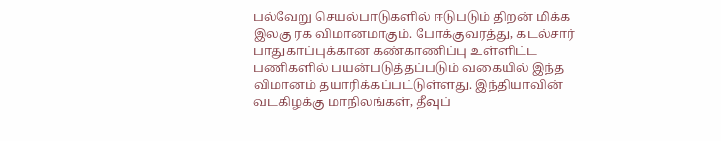பல்வேறு செயல்பாடுகளில் ஈடுபடும் திறன் மிக்க இலகு ரக விமானமாகும். போக்குவரத்து, கடல்சார் பாதுகாப்புக்கான கண்காணிப்பு உள்ளிட்ட பணிகளில் பயன்படுத்தப்படும் வகையில் இந்த விமானம் தயாரிக்கப்பட்டுள்ளது. இந்தியாவின் வடகிழக்கு மாநிலங்கள், தீவுப்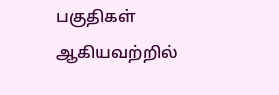பகுதிகள் ஆகியவற்றில்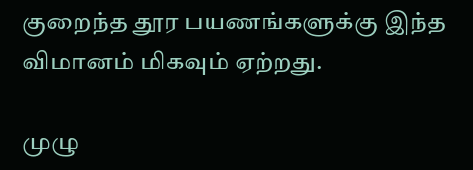குறைந்த தூர பயணங்களுக்கு இந்த விமானம் மிகவும் ஏற்றது.

முழு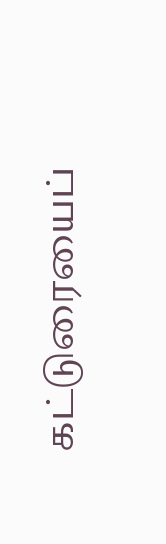கட்டுரையைப்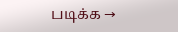படிக்க →